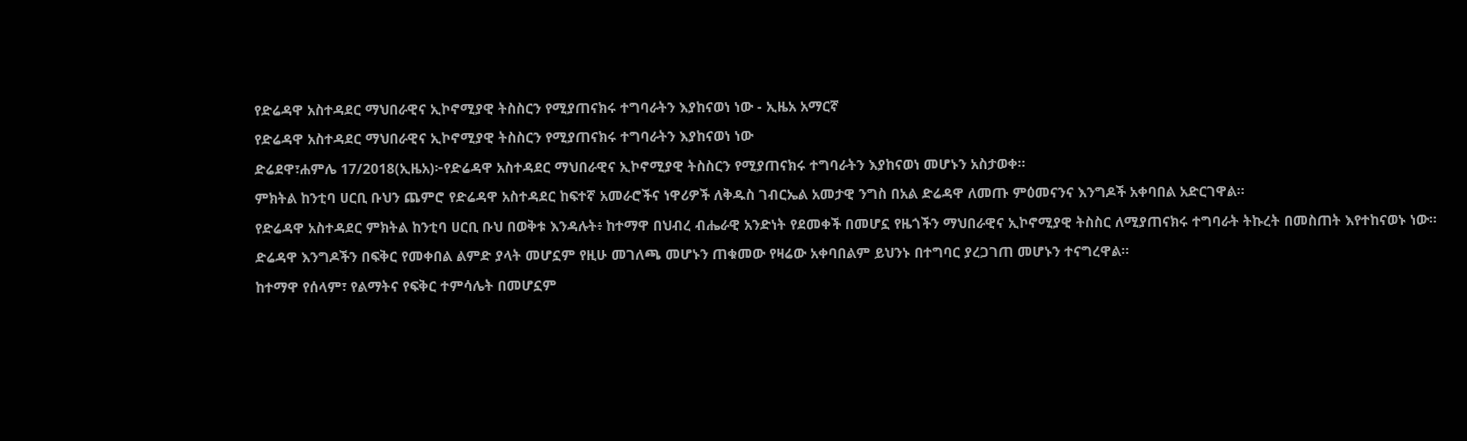የድሬዳዋ አስተዳደር ማህበራዊና ኢኮኖሚያዊ ትስስርን የሚያጠናክሩ ተግባራትን እያከናወነ ነው - ኢዜአ አማርኛ
የድሬዳዋ አስተዳደር ማህበራዊና ኢኮኖሚያዊ ትስስርን የሚያጠናክሩ ተግባራትን እያከናወነ ነው
ድሬደዋ፣ሐምሌ 17/2018(ኢዜአ)፦የድሬዳዋ አስተዳደር ማህበራዊና ኢኮኖሚያዊ ትስስርን የሚያጠናክሩ ተግባራትን እያከናወነ መሆኑን አስታወቀ።
ምክትል ከንቲባ ሀርቢ ቡህን ጨምሮ የድሬዳዋ አስተዳደር ከፍተኛ አመራሮችና ነዋሪዎች ለቅዱስ ገብርኤል አመታዊ ንግስ በአል ድሬዳዋ ለመጡ ምዕመናንና እንግዶች አቀባበል አድርገዋል።
የድሬዳዋ አስተዳደር ምክትል ከንቲባ ሀርቢ ቡህ በወቅቱ እንዳሉት፥ ከተማዋ በህብረ ብሔራዊ አንድነት የደመቀች በመሆኗ የዜጎችን ማህበራዊና ኢኮኖሚያዊ ትስስር ለሚያጠናክሩ ተግባራት ትኩረት በመስጠት እየተከናወኑ ነው።
ድሬዳዋ እንግዶችን በፍቅር የመቀበል ልምድ ያላት መሆኗም የዚሁ መገለጫ መሆኑን ጠቁመው የዛሬው አቀባበልም ይህንኑ በተግባር ያረጋገጠ መሆኑን ተናግረዋል።
ከተማዋ የሰላም፣ የልማትና የፍቅር ተምሳሌት በመሆኗም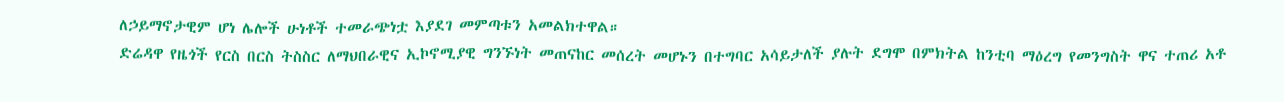ለኃይማኖታዊም ሆነ ሌሎች ሁነቶች ተመራጭነቷ እያደገ መምጣቱን አመልክተዋል።
ድሬዳዋ የዜጎች የርስ በርስ ትስስር ለማህበራዊና ኢኮኖሚያዊ ግንኙነት መጠናከር መሰረት መሆኑን በተግባር አሳይታለች ያሉት ደግሞ በምክትል ከንቲባ ማዕረግ የመንግስት ዋና ተጠሪ አቶ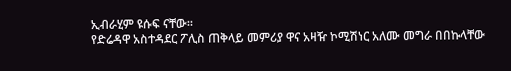ኢብራሂም ዩሱፍ ናቸው።
የድሬዳዋ አስተዳደር ፖሊስ ጠቅላይ መምሪያ ዋና አዛዥ ኮሚሽነር አለሙ መግራ በበኩላቸው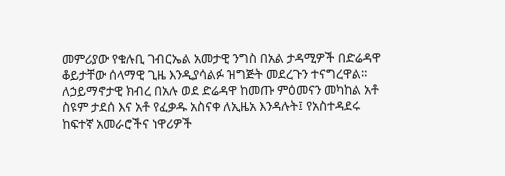መምሪያው የቁሉቢ ገብርኤል አመታዊ ንግስ በአል ታዳሚዎች በድሬዳዋ ቆይታቸው ሰላማዊ ጊዜ እንዲያሳልፉ ዝግጅት መደረጉን ተናግረዋል።
ለኃይማኖታዊ ክብረ በአሉ ወደ ድሬዳዋ ከመጡ ምዕመናን መካከል አቶ ስዩም ታደሰ እና አቶ የፈቃዱ አስናቀ ለኢዜአ እንዳሉት፤ የአስተዳደሩ ከፍተኛ አመራሮችና ነዋሪዎች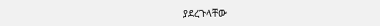ያደረጉላቸው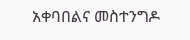አቀባበልና መስተንግዶ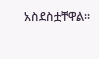አስደስቷቸዋል።